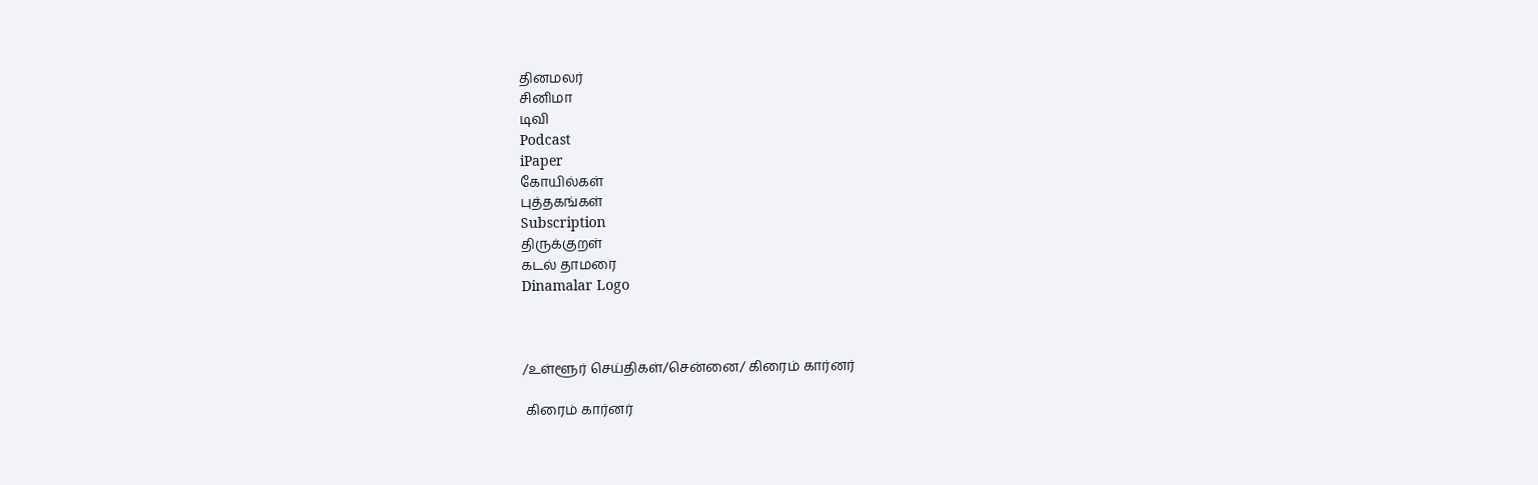தினமலர்
சினிமா
டிவி
Podcast
iPaper
கோயில்கள்
புத்தகங்கள்
Subscription
திருக்குறள்
கடல் தாமரை
Dinamalar Logo



/உள்ளூர் செய்திகள்/சென்னை/ கிரைம் கார்னர்

 கிரைம் கார்னர்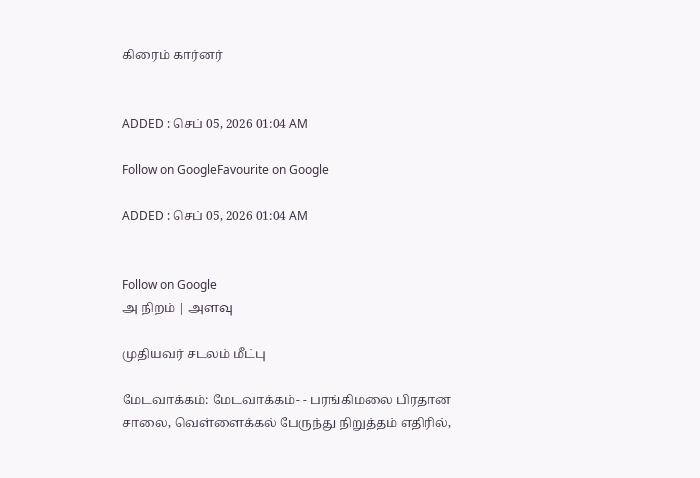கிரைம் கார்னர்


ADDED : செப் 05, 2026 01:04 AM

Follow on GoogleFavourite on Google

ADDED : செப் 05, 2026 01:04 AM


Follow on Google
அ நிறம் | அளவு

முதியவர் சடலம் மீட்பு

மேடவாக்கம்: மேடவாக்கம்- - பரங்கிமலை பிரதான சாலை, வெள்ளைக்கல் பேருந்து நிறுத்தம் எதிரில்,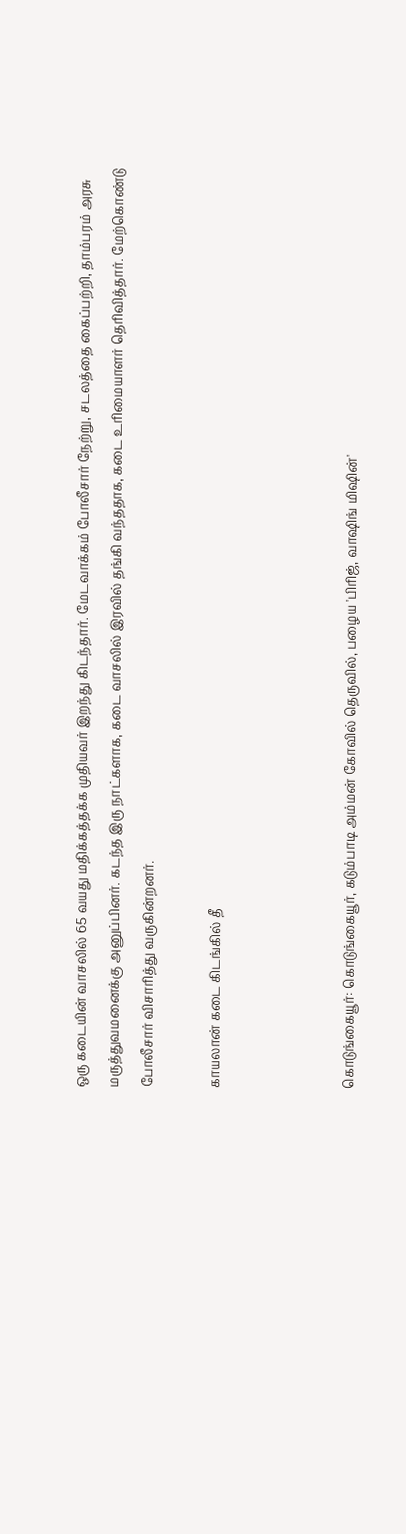ஒரு கடையின் வாசலில் 65 வயது மதிக்கத்தக்க முதியவர் இறந்து கிடந்தார். மேடவாக்கம் போலீசார் நேற்று, சடலத்தை கைப்பற்றி, தாம்பரம் அரசு மருத்துவமனைக்கு அனுப்பினர். கடந்த இரு நாட்களாக, கடை வாசலில் இரவில் தங்கி வந்ததாக, கடை உரிமையாளர் தெரிவித்தார். மேற்கொண்டு போலீசார் விசாரித்து வருகின்றனர்.

காயலான் கடை கிடங்கில் தீ



கொடுங்கையூர்: கொடுங்கையூர், கடும்பாடி அம்மன் கோவில் தெருவில், பழைய 'பிரிஜ், வாஷிங் மிஷின்'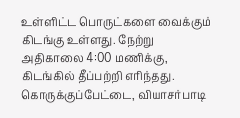உள்ளிட்ட பொருட்களை வைக்கும் கிடங்கு உள்ளது. நேற்று அதிகாலை 4:00 மணிக்கு, கிடங்கில் தீப்பற்றி எரிந்தது. கொருக்குப்பேட்டை, வியாசர்பாடி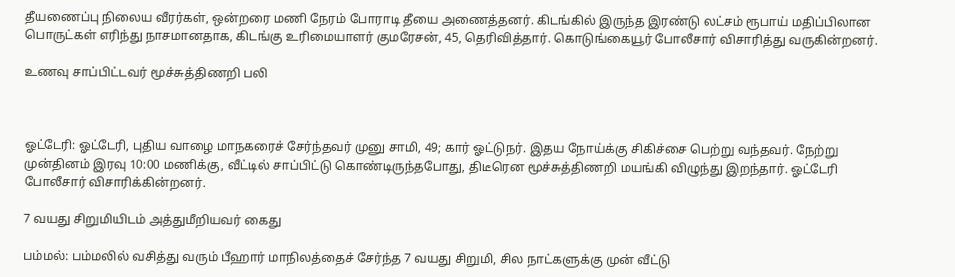தீயணைப்பு நிலைய வீரர்கள், ஒன்றரை மணி நேரம் போராடி தீயை அணைத்தனர். கிடங்கில் இருந்த இரண்டு லட்சம் ரூபாய் மதிப்பிலான பொருட்கள் எரிந்து நாசமானதாக, கிடங்கு உரிமையாளர் குமரேசன், 45, தெரிவித்தார். கொடுங்கையூர் போலீசார் விசாரித்து வருகின்றனர்.

உணவு சாப்பிட்டவர் மூச்சுத்திணறி பலி



ஓட்டேரி: ஓட்டேரி, புதிய வாழை மாநகரைச் சேர்ந்தவர் முனு சாமி, 49; கார் ஓட்டுநர். இதய நோய்க்கு சிகிச்சை பெற்று வந்தவர். நேற்று முன்தினம் இரவு 10:00 மணிக்கு, வீட்டில் சாப்பிட்டு கொண்டிருந்தபோது, திடீரென மூச்சுத்திணறி மயங்கி விழுந்து இறந்தார். ஓட்டேரி போலீசார் விசாரிக்கின்றனர்.

7 வயது சிறுமியிடம் அத்துமீறியவர் கைது

பம்மல்: பம்மலில் வசித்து வரும் பீஹார் மாநிலத்தைச் சேர்ந்த 7 வயது சிறுமி, சில நாட்களுக்கு முன் வீட்டு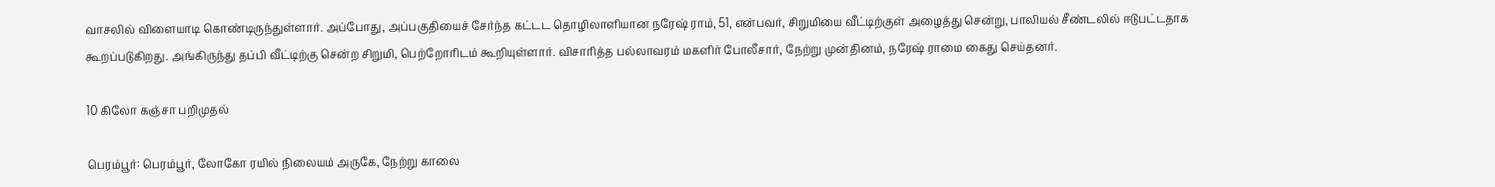வாசலில் விளையாடி கொண்டிருந்துள்ளார். அப்போது, அப்பகுதியைச் சேர்ந்த கட்டட தொழிலாளியான நரேஷ் ராம், 51, என்பவர், சிறுமியை வீட்டிற்குள் அழைத்து சென்று, பாலியல் சீண்டலில் ஈடுபட்டதாக கூறப்படுகிறது. அங்கிருந்து தப்பி வீட்டிற்கு சென்ற சிறுமி, பெற்றோரிடம் கூறியுள்ளார். விசாரித்த பல்லாவரம் மகளிர் போலீசார், நேற்று முன்தினம், நரேஷ் ராமை கைது செய்தனர்.

10 கிலோ கஞ்சா பறிமுதல்

பெரம்பூர்: பெரம்பூர், லோகோ ரயில் நிலையம் அருகே, நேற்று காலை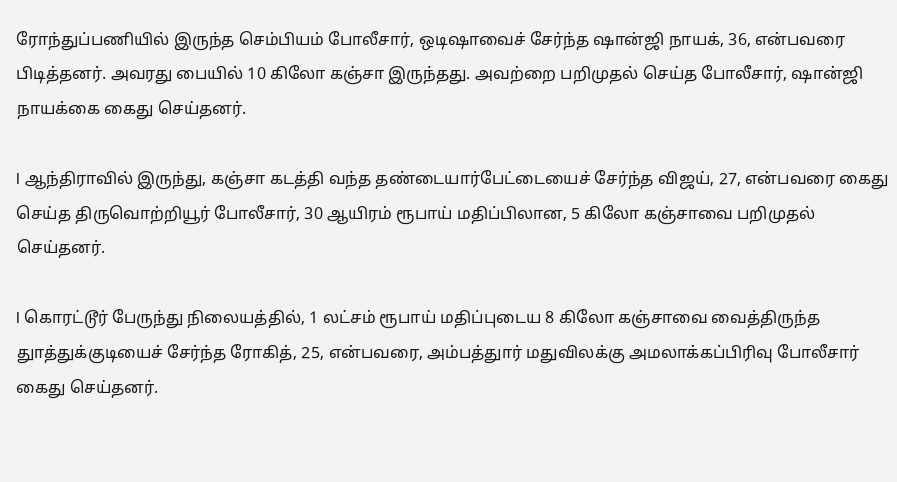ரோந்துப்பணியில் இருந்த செம்பியம் போலீசார், ஒடிஷாவைச் சேர்ந்த ஷான்ஜி நாயக், 36, என்பவரை பிடித்தனர். அவரது பையில் 10 கிலோ கஞ்சா இருந்தது. அவற்றை பறிமுதல் செய்த போலீசார், ஷான்ஜி நாயக்கை கைது செய்தனர்.

l ஆந்திராவில் இருந்து, கஞ்சா கடத்தி வந்த தண்டையார்பேட்டையைச் சேர்ந்த விஜய், 27, என்பவரை கைது செய்த திருவொற்றியூர் போலீசார், 30 ஆயிரம் ரூபாய் மதிப்பிலான, 5 கிலோ கஞ்சாவை பறிமுதல் செய்தனர்.

l கொரட்டூர் பேருந்து நிலையத்தில், 1 லட்சம் ரூபாய் மதிப்புடைய 8 கிலோ கஞ்சாவை வைத்திருந்த துாத்துக்குடியைச் சேர்ந்த ரோகித், 25, என்பவரை, அம்பத்துார் மதுவிலக்கு அமலாக்கப்பிரிவு போலீசார் கைது செய்தனர்.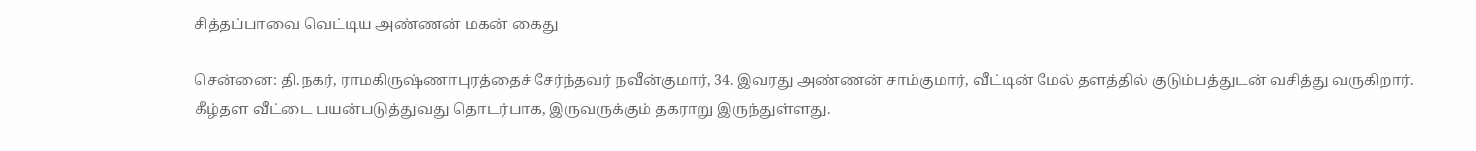சித்தப்பாவை வெட்டிய அண்ணன் மகன் கைது

சென்னை: தி.நகர், ராமகிருஷ்ணாபுரத்தைச் சேர்ந்தவர் நவீன்குமார், 34. இவரது அண்ணன் சாம்குமார், வீட்டின் மேல் தளத்தில் குடும்பத்துடன் வசித்து வருகிறார். கீழ்தள வீட்டை பயன்படுத்துவது தொடர்பாக, இருவருக்கும் தகராறு இருந்துள்ளது.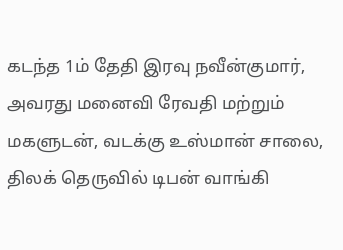கடந்த 1ம் தேதி இரவு நவீன்குமார், அவரது மனைவி ரேவதி மற்றும் மகளுடன், வடக்கு உஸ்மான் சாலை, திலக் தெருவில் டிபன் வாங்கி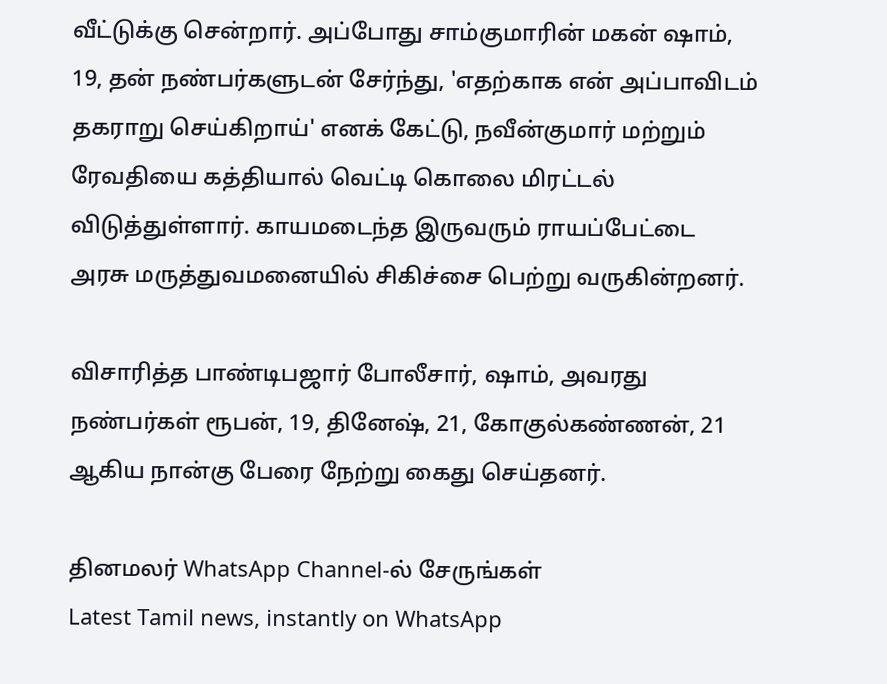வீட்டுக்கு சென்றார். அப்போது சாம்குமாரின் மகன் ஷாம், 19, தன் நண்பர்களுடன் சேர்ந்து, 'எதற்காக என் அப்பாவிடம் தகராறு செய்கிறாய்' எனக் கேட்டு, நவீன்குமார் மற்றும் ரேவதியை கத்தியால் வெட்டி கொலை மிரட்டல் விடுத்துள்ளார். காயமடைந்த இருவரும் ராயப்பேட்டை அரசு மருத்துவமனையில் சிகிச்சை பெற்று வருகின்றனர்.

விசாரித்த பாண்டிபஜார் போலீசார், ஷாம், அவரது நண்பர்கள் ரூபன், 19, தினேஷ், 21, கோகுல்கண்ணன், 21 ஆகிய நான்கு பேரை நேற்று கைது செய்தனர்.

தினமலர் WhatsApp Channel-ல் சேருங்கள்
Latest Tamil news, instantly on WhatsApp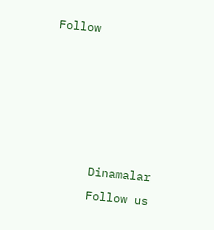Follow





      Dinamalar
      Follow us